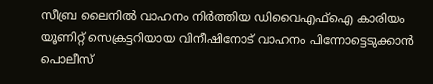സീബ്ര ലൈനിൽ വാഹനം നിർത്തിയ ഡിവൈഎഫ്ഐ കാരിയം യൂണിറ്റ് സെക്രട്ടറിയായ വിനീഷിനോട് വാഹനം പിന്നോട്ടെടുക്കാൻ പൊലീസ്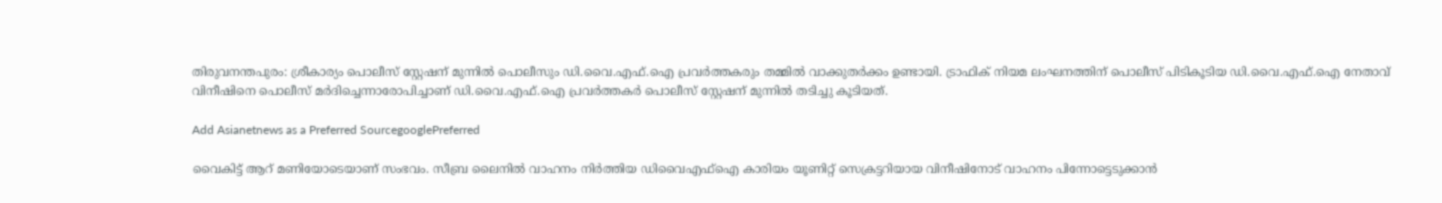തിരുവനന്തപുരം: ശ്രീകാര്യം പൊലീസ് സ്റ്റേഷന് മുന്നില്‍ പൊലീസും ഡി.വൈ.എഫ്.ഐ പ്രവര്‍ത്തകരും തമ്മില്‍ വാക്കുതർക്കം ഉണ്ടായി. ട്രാഫിക് നിയമ ലംഘനത്തിന് പൊലീസ് പിടികൂടിയ ഡി.വൈ.എഫ്.ഐ നേതാവ് വിനീഷിനെ പൊലീസ് മര്‍ദിച്ചെന്നാരോപിച്ചാണ് ഡി.വൈ.എഫ്.ഐ പ്രവര്‍ത്തകര്‍ പൊലീസ് സ്റ്റേഷന് മുന്നില്‍ തടിച്ചു കൂടിയത്.

Add Asianetnews as a Preferred SourcegooglePreferred

വൈകിട്ട് ആറ് മണിയോടെയാണ് സംഭവം. സീബ്ര ലൈനിൽ വാഹനം നിർത്തിയ ഡിവൈഎഫ്ഐ കാരിയം യൂണിറ്റ് സെക്രട്ടറിയായ വിനീഷിനോട് വാഹനം പിന്നോട്ടെടുക്കാൻ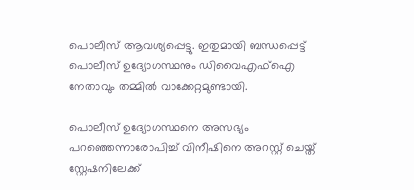പൊലീസ് ആവശ്യപ്പെട്ടു. ഇതുമായി ബന്ധപ്പെട്ട് പൊലീസ് ഉദ്യോഗസ്ഥനും ഡിവൈഎഫ്ഐ നേതാവും തമ്മിൽ വാക്കേറ്റമുണ്ടായി.

പൊലീസ് ഉദ്യോഗസ്ഥനെ അസഭ്യം പറഞ്ഞെന്നാരോപിച്ച് വിനീഷിനെ അറസ്റ്റ് ചെയ്ത് സ്റ്റേഷനിലേക്ക്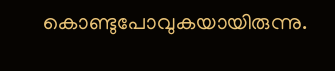കൊണ്ടുപോവുകയായിരുന്നു.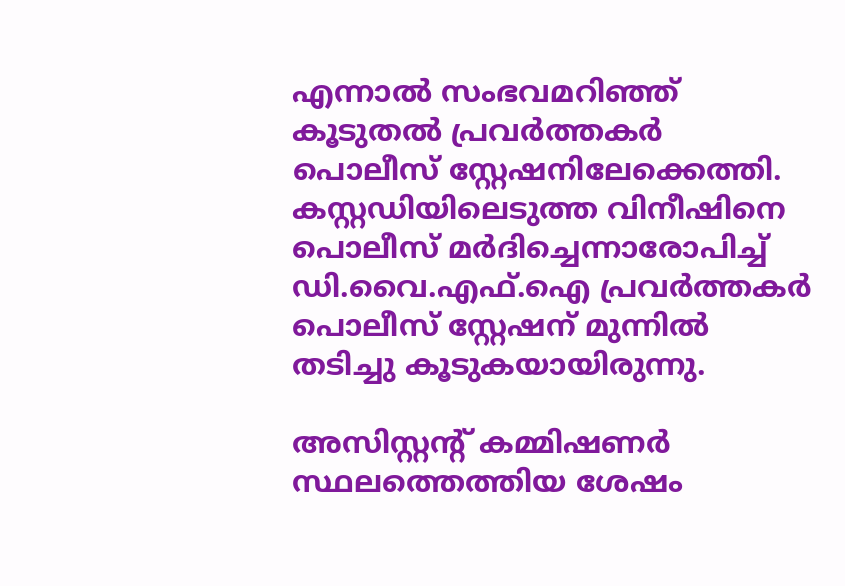എന്നാൽ സംഭവമറിഞ്ഞ് കൂടുതൽ പ്രവർത്തകർ പൊലീസ് സ്റ്റേഷനിലേക്കെത്തി. കസ്റ്റഡിയിലെടുത്ത വിനീഷിനെ പൊലീസ് മര്‍ദിച്ചെന്നാരോപിച്ച് ഡി.വൈ.എഫ്.ഐ പ്രവര്‍ത്തകര്‍ പൊലീസ് സ്റ്റേഷന് മുന്നില്‍ തടിച്ചു കൂടുകയായിരുന്നു.

അസിസ്റ്റന്റ് കമ്മിഷണർ സ്ഥലത്തെത്തിയ ശേഷം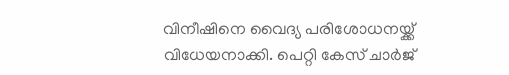വിനീഷിനെ വൈദ്യ പരിശോധനയ്ക്ക് വിധേയനാക്കി. പെറ്റി കേസ് ചാർജ്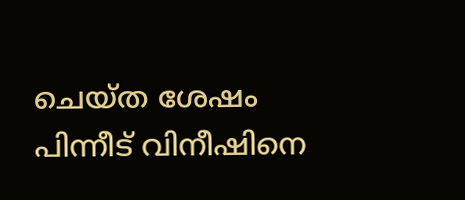ചെയ്ത ശേഷം പിന്നീട് വിനീഷിനെ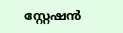സ്റ്റേഷൻ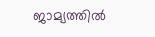ജാമ്യത്തിൽ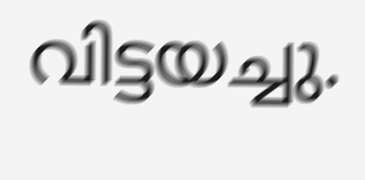വിട്ടയച്ചു.